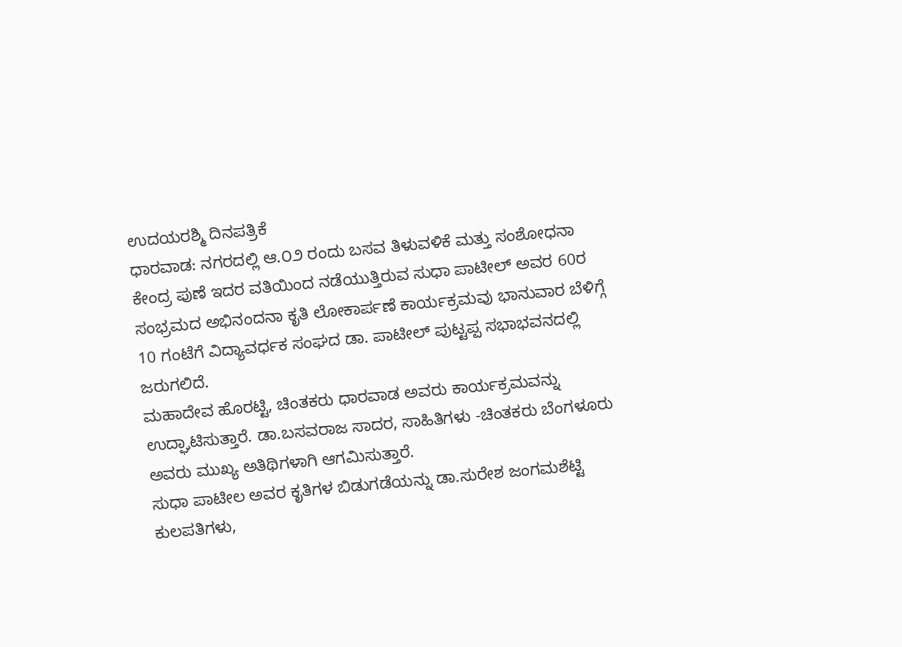ಉದಯರಶ್ಮಿ ದಿನಪತ್ರಿಕೆ
ಧಾರವಾಡ: ನಗರದಲ್ಲಿ ಆ.೦೨ ರಂದು ಬಸವ ತಿಳುವಳಿಕೆ ಮತ್ತು ಸಂಶೋಧನಾ ಕೇಂದ್ರ ಪುಣೆ ಇದರ ವತಿಯಿಂದ ನಡೆಯುತ್ತಿರುವ ಸುಧಾ ಪಾಟೀಲ್ ಅವರ 60ರ ಸಂಭ್ರಮದ ಅಭಿನಂದನಾ ಕೃತಿ ಲೋಕಾರ್ಪಣೆ ಕಾರ್ಯಕ್ರಮವು ಭಾನುವಾರ ಬೆಳಿಗ್ಗೆ 10 ಗಂಟೆಗೆ ವಿದ್ಯಾವರ್ಧಕ ಸಂಘದ ಡಾ. ಪಾಟೀಲ್ ಪುಟ್ಟಪ್ಪ ಸಭಾಭವನದಲ್ಲಿ ಜರುಗಲಿದೆ.
ಮಹಾದೇವ ಹೊರಟ್ಟಿ, ಚಿಂತಕರು ಧಾರವಾಡ ಅವರು ಕಾರ್ಯಕ್ರಮವನ್ನು ಉದ್ಘಾಟಿಸುತ್ತಾರೆ. ಡಾ.ಬಸವರಾಜ ಸಾದರ, ಸಾಹಿತಿಗಳು -ಚಿಂತಕರು ಬೆಂಗಳೂರು ಅವರು ಮುಖ್ಯ ಅತಿಥಿಗಳಾಗಿ ಆಗಮಿಸುತ್ತಾರೆ.
ಸುಧಾ ಪಾಟೀಲ ಅವರ ಕೃತಿಗಳ ಬಿಡುಗಡೆಯನ್ನು ಡಾ.ಸುರೇಶ ಜಂಗಮಶೆಟ್ಟಿ
ಕುಲಪತಿಗಳು,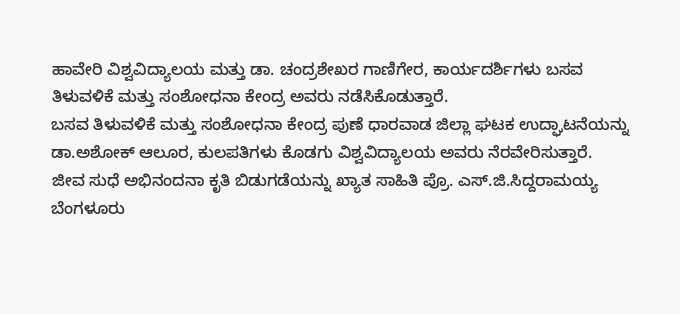ಹಾವೇರಿ ವಿಶ್ವವಿದ್ಯಾಲಯ ಮತ್ತು ಡಾ. ಚಂದ್ರಶೇಖರ ಗಾಣಿಗೇರ, ಕಾರ್ಯದರ್ಶಿಗಳು ಬಸವ ತಿಳುವಳಿಕೆ ಮತ್ತು ಸಂಶೋಧನಾ ಕೇಂದ್ರ ಅವರು ನಡೆಸಿಕೊಡುತ್ತಾರೆ.
ಬಸವ ತಿಳುವಳಿಕೆ ಮತ್ತು ಸಂಶೋಧನಾ ಕೇಂದ್ರ ಪುಣೆ ಧಾರವಾಡ ಜಿಲ್ಲಾ ಘಟಕ ಉದ್ಘಾಟನೆಯನ್ನು ಡಾ.ಅಶೋಕ್ ಆಲೂರ, ಕುಲಪತಿಗಳು ಕೊಡಗು ವಿಶ್ವವಿದ್ಯಾಲಯ ಅವರು ನೆರವೇರಿಸುತ್ತಾರೆ.
ಜೀವ ಸುಧೆ ಅಭಿನಂದನಾ ಕೃತಿ ಬಿಡುಗಡೆಯನ್ನು ಖ್ಯಾತ ಸಾಹಿತಿ ಪ್ರೊ. ಎಸ್.ಜಿ.ಸಿದ್ದರಾಮಯ್ಯ ಬೆಂಗಳೂರು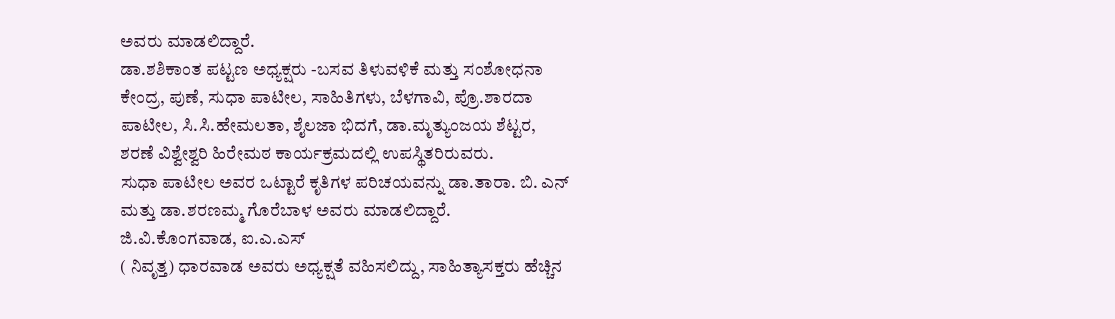ಅವರು ಮಾಡಲಿದ್ದಾರೆ.
ಡಾ.ಶಶಿಕಾಂತ ಪಟ್ಟಣ ಅಧ್ಯಕ್ಷರು -ಬಸವ ತಿಳುವಳಿಕೆ ಮತ್ತು ಸಂಶೋಧನಾ ಕೇಂದ್ರ, ಪುಣೆ, ಸುಧಾ ಪಾಟೀಲ, ಸಾಹಿತಿಗಳು, ಬೆಳಗಾವಿ, ಪ್ರೊ.ಶಾರದಾ ಪಾಟೀಲ, ಸಿ.ಸಿ.ಹೇಮಲತಾ, ಶೈಲಜಾ ಭಿದಗೆ, ಡಾ.ಮೃತ್ಯುಂಜಯ ಶೆಟ್ಟರ, ಶರಣೆ ವಿಶ್ವೇಶ್ವರಿ ಹಿರೇಮಠ ಕಾರ್ಯಕ್ರಮದಲ್ಲಿ ಉಪಸ್ಥಿತರಿರುವರು.
ಸುಧಾ ಪಾಟೀಲ ಅವರ ಒಟ್ಟಾರೆ ಕೃತಿಗಳ ಪರಿಚಯವನ್ನು ಡಾ.ತಾರಾ. ಬಿ. ಎನ್ ಮತ್ತು ಡಾ.ಶರಣಮ್ಮ ಗೊರೆಬಾಳ ಅವರು ಮಾಡಲಿದ್ದಾರೆ.
ಜಿ.ವಿ.ಕೊಂಗವಾಡ, ಐ.ಎ.ಎಸ್
( ನಿವೃತ್ತ) ಧಾರವಾಡ ಅವರು ಅಧ್ಯಕ್ಷತೆ ವಹಿಸಲಿದ್ದು, ಸಾಹಿತ್ಯಾಸಕ್ತರು ಹೆಚ್ಚಿನ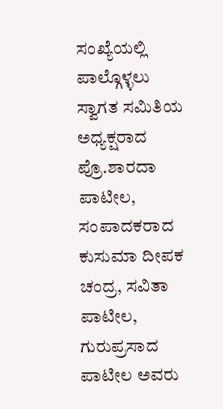ಸಂಖ್ಯೆಯಲ್ಲಿ ಪಾಲ್ಗೊಳ್ಳಲು ಸ್ವಾಗತ ಸಮಿತಿಯ ಅಧ್ಯಕ್ಷರಾದ ಪ್ರೊ.ಶಾರದಾ ಪಾಟೀಲ, ಸಂಪಾದಕರಾದ ಕುಸುಮಾ ದೀಪಕ ಚಂದ್ರ, ಸವಿತಾ ಪಾಟೀಲ, ಗುರುಪ್ರಸಾದ ಪಾಟೀಲ ಅವರು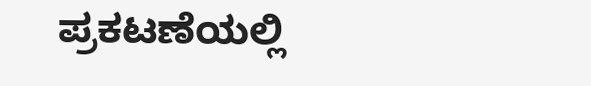ಪ್ರಕಟಣೆಯಲ್ಲಿ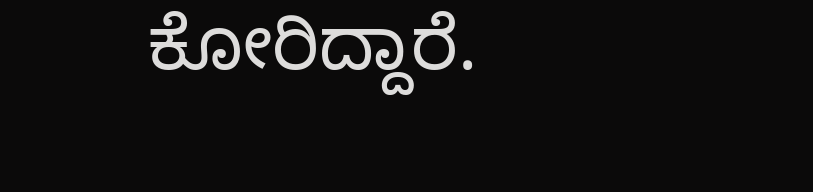ಕೋರಿದ್ದಾರೆ.